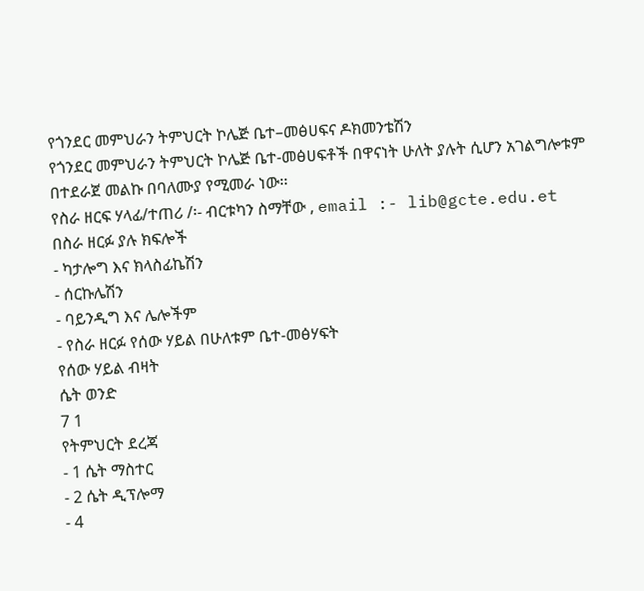የጎንደር መምህራን ትምህርት ኮሌጅ ቤተ–መፅሀፍና ዶክመንቴሽን
የጎንደር መምህራን ትምህርት ኮሌጅ ቤተ-መፅሀፍቶች በዋናነት ሁለት ያሉት ሲሆን አገልግሎቱም በተደራጀ መልኩ በባለሙያ የሚመራ ነው፡፡
የስራ ዘርፍ ሃላፊ/ተጠሪ /፡- ብርቱካን ስማቸው , email :- lib@gcte.edu.et
በስራ ዘርፉ ያሉ ክፍሎች
- ካታሎግ እና ክላስፊኬሽን
- ሰርኩሌሽን
- ባይንዲግ እና ሌሎችም
- የስራ ዘርፉ የሰው ሃይል በሁለቱም ቤተ-መፅሃፍት
የሰው ሃይል ብዛት
ሴት ወንድ
7 1
የትምህርት ደረጃ
- 1 ሴት ማስተር
- 2 ሴት ዲፕሎማ
- 4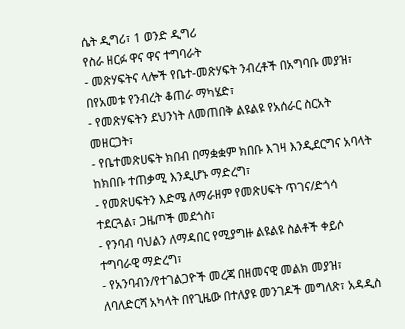ሴት ዲግሪ፣ 1 ወንድ ዲግሪ
የስራ ዘርፉ ዋና ዋና ተግባራት
- መጽሃፍትና ላሎች የቤተ-መጽሃፍት ንብረቶች በአግባቡ መያዝ፣ በየአመቱ የንብረት ቆጠራ ማካሄድ፣
- የመጽሃፍትን ደህንነት ለመጠበቅ ልዩልዩ የአሰራር ስርአት መዘርጋት፣
- የቤተመጽሀፍት ክበብ በማቋቋም ክበቡ እገዛ እንዲደርግና አባላት ከክበቡ ተጠቃሚ እንዲሆኑ ማድረግ፣
- የመጽሀፍትን እድሜ ለማራዘም የመጽሀፍት ጥገና/ድጎሳ ተደርጓል፣ ጋዜጦች መደጎስ፣
- የንባብ ባህልን ለማዳበር የሚያግዙ ልዩልዩ ስልቶች ቀይሶ ተግባራዊ ማድረግ፣
- የአንባብን/የተገልጋዮች መረጃ በዘመናዊ መልክ መያዝ፣ ለባለድርሻ አካላት በየጊዜው በተለያዩ መንገዶች መግለጽ፣ አዳዲስ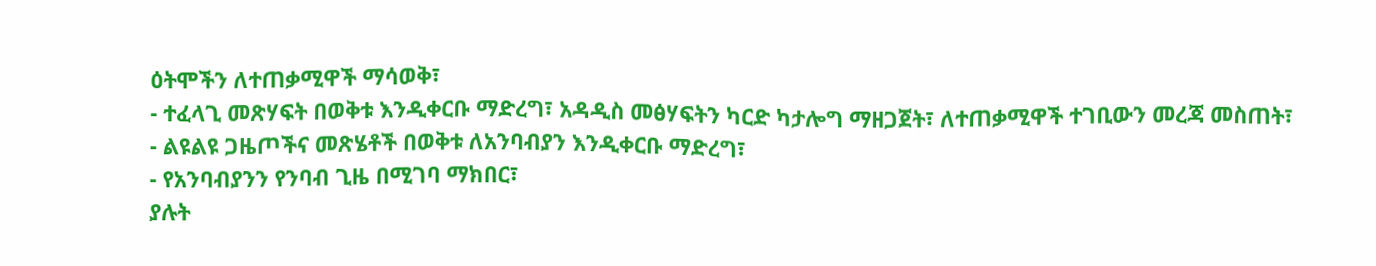ዕትሞችን ለተጠቃሚዋች ማሳወቅ፣
- ተፈላጊ መጽሃፍት በወቅቱ እንዲቀርቡ ማድረግ፣ አዳዲስ መፅሃፍትን ካርድ ካታሎግ ማዘጋጀት፣ ለተጠቃሚዋች ተገቢውን መረጃ መስጠት፣
- ልዩልዩ ጋዜጦችና መጽሄቶች በወቅቱ ለአንባብያን እንዲቀርቡ ማድረግ፣
- የአንባብያንን የንባብ ጊዜ በሚገባ ማክበር፣
ያሉት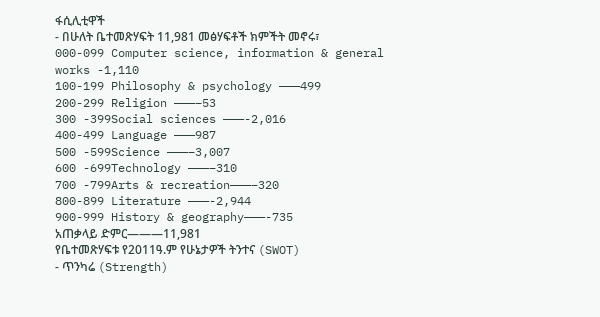ፋሲሊቲዋች
- በሁለት ቤተመጽሃፍት 11,981 መፅሃፍቶች ክምችት መኖሩ፣
000-099 Computer science, information & general works -1,110
100-199 Philosophy & psychology ———499
200-299 Religion ———–53
300 -399Social sciences ———-2,016
400-499 Language ———987
500 -599Science ———–3,007
600 -699Technology ———–310
700 -799Arts & recreation———–320
800-899 Literature ———-2,944
900-999 History & geography———-735
አጠቃላይ ድምር———11,981
የቤተመጽሃፍቱ የ2011ዓ.ም የሁኔታዎች ትንተና (SWOT)
- ጥንካሬ (Strength)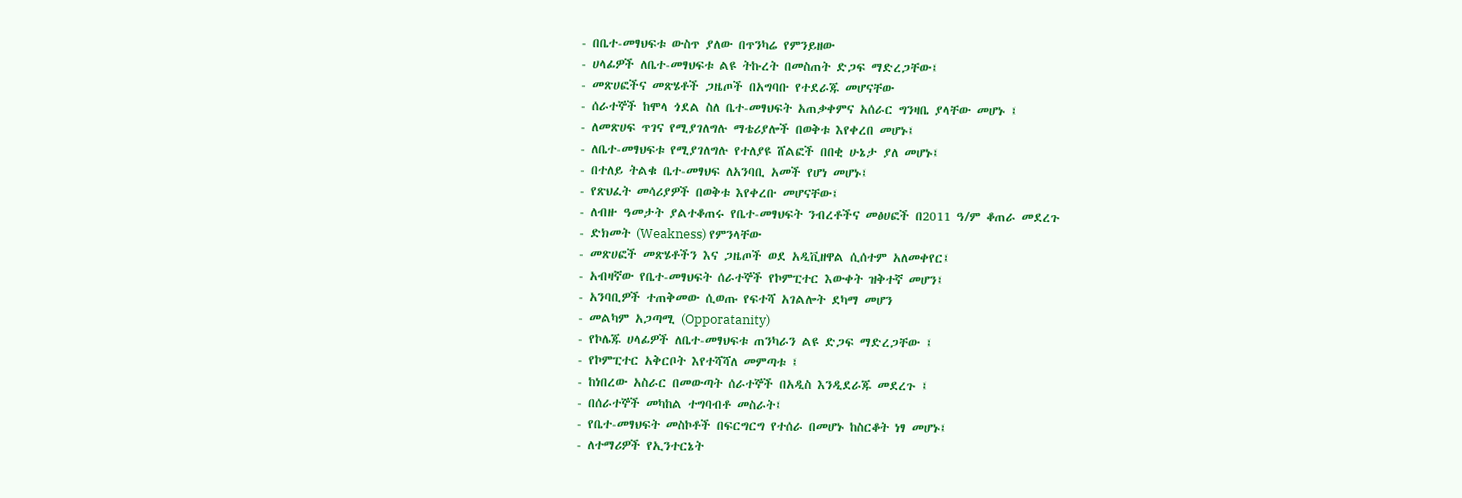- በቤተ-መፃህፍቱ ውስጥ ያለው በጥንካሬ የምንይዘው
- ሀላፊዎች ለቤተ-መፃህፍቱ ልዩ ትኩረት በመስጠት ድጋፍ ማድረጋቸው፤
- መጽሀፎችና መጽሄቶች ጋዜጦች በአግባቡ የተደራጁ መሆናቸው
- ሰራተኞች ከሞላ ጎደል ስለ ቤተ-መፃህፍት አጠቃቀምና አሰራር ግንዛቤ ያላቸው መሆኑ ፤
- ለመጽሀፍ ጥገና የሚያገለግሉ ማቴሪያሎች በወቅቱ እየቀረበ መሆኑ፤
- ለቤተ-መፃህፍቱ የሚያገለግሉ የተለያዩ ሸልፎች በበቂ ሁኔታ ያለ መሆኑ፤
- በተለይ ትልቁ ቤተ-መፃህፍ ለአንባቢ አመች የሆነ መሆኑ፤
- የጽህፈት መሳሪያዎች በወቅቱ እየቀረቡ መሆናቸው፤
- ለብዙ ዓመታት ያልተቆጠሩ የቤተ-መፃህፍት ንብረቶችና መፅሀፎች በ2011 ዓ/ም ቆጠራ መደረጉ
- ድክመት (Weakness) የምንላቸው
- መጽሀፎች መጽሄቶችን እና ጋዜጦች ወደ አዲቪዘዋል ሲሰተም አለመቀየር፤
- አብዛኛው የቤተ-መፃህፍት ሰራተኞች የኮምፒተር እውቀት ዝቅተኛ መሆን፤
- አንባቢዎች ተጠቅመው ሲወጡ የፍተሻ አገልሎት ደካማ መሆን
- መልካም አጋጣሚ (Opporatanity)
- የኮሌጁ ሀላፊዎች ለቤተ-መፃህፍቱ ጠንካራን ልዩ ድጋፍ ማድረጋቸው ፤
- የኮምፒተር አቅርቦት እየተሻሻለ መምጣቱ ፤
- ከነበረው አስራር በመውጣት ሰራተኞች በአዲስ እንዲደራጁ መደረጉ ፤
- በሰራተኞች መካከል ተግባብቶ መስራት፤
- የቤተ-መፃህፍት መስኮቶች በፍርግርግ የተሰራ በመሆኑ ከስርቆት ነፃ መሆኑ፤
- ለተማሪዎች የኢንተርኔት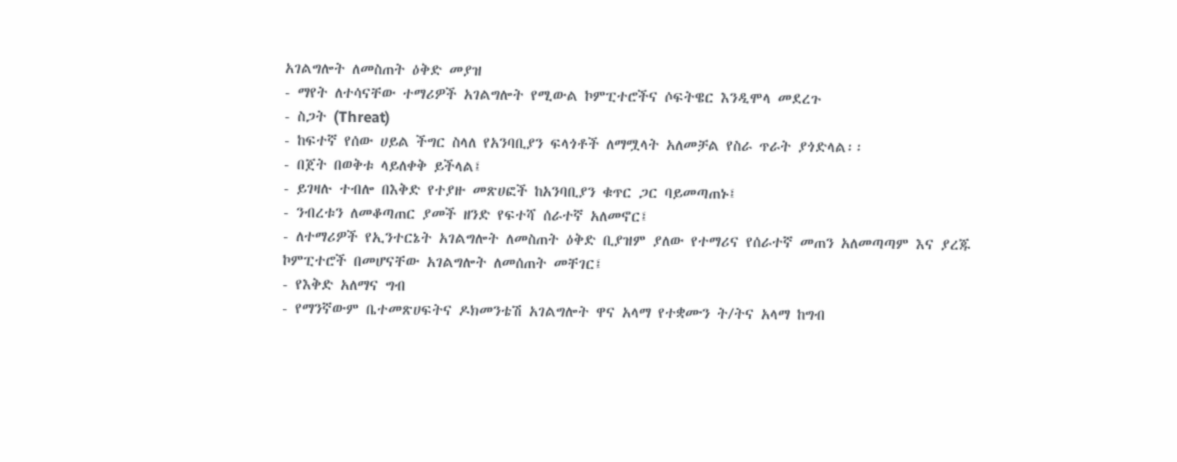አገልግሎት ለመስጠት ዕቅድ መያዝ
- ማየት ለተሳናቸው ተማሪዎች አገልግሎት የሚውል ኮምፒተሮችና ሶፍትዌር እንዲሞላ መደረጉ
- ስጋት (Threat)
- ከፍተኛ የሰው ሀይል ችግር ስላለ የአንባቢያን ፍላጎቶች ለማሟላት አለመቻል የስራ ጥራት ያጎድላል፡፡
- በጀት በወቅቱ ላይለቀቅ ይችላል፤
- ይገዛሉ ተብሎ በእቅድ የተያዙ መጽሀፎች ከአንባቢያን ቁጥር ጋር ባይመጣጠኑ፤
- ንብረቱን ለመቆጣጠር ያመች ዘንድ የፍተሻ ሰራተኛ አለመኖር፤
- ለተማሪዎች የኢንተርኔት አገልግሎት ለመስጠት ዕቅድ ቢያዝም ያለው የተማሪና የሰራተኛ መጠን አለመጣጣም እና ያረጁ ኮምፒተሮች በመሆናቸው አገልግሎት ለመሰጠት መቸገር፤
- የእቅድ አለማና ግብ
- የማንኛውም ቤተመጽሀፍትና ዶክመንቴሽ አገልግሎት ዋና አላማ የተቋሙን ት/ትና አላማ ከግብ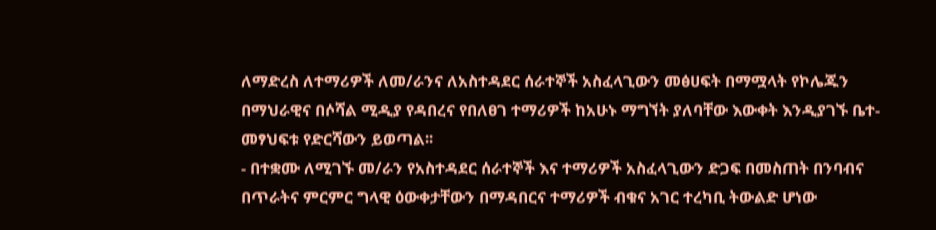ለማድረስ ለተማሪዎች ለመ/ራንና ለአስተዳደር ሰራተኞች አስፈላጊውን መፅሀፍት በማሟላት የኮሌጁን በማህራዊና በሶሻል ሚዲያ የዳበረና የበለፀገ ተማሪዎች ከአሁኑ ማግኘት ያለባቸው እውቀት እንዲያገኙ ቤተ-መፃህፍቱ የድርሻውን ይወጣል፡፡
- በተቋሙ ለሚገኙ መ/ራን የአስተዳደር ሰራተኞች እና ተማሪዎች አስፈላጊውን ድጋፍ በመስጠት በንባብና በጥራትና ምርምር ግላዊ ዕውቀታቸውን በማዳበርና ተማሪዎች ብቁና አገር ተረካቢ ትውልድ ሆነው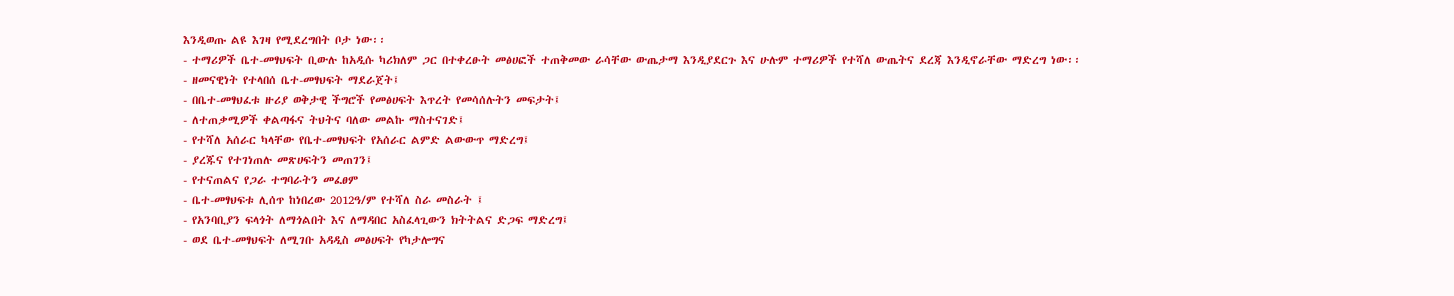እንዲወጡ ልዩ እገዛ የሚደረግበት ቦታ ነው፡፡
- ተማሪዎች ቤተ-መፃህፍት ቢውሉ ከአዲሱ ካሪክለም ጋር በተቀረፁት መፅሀፎች ተጠቅመው ራሳቸው ውጤታማ እንዲያደርጉ እና ሁሉም ተማሪዎች የተሻለ ውጤትና ደረጃ እንዲኖራቸው ማድረግ ነው፡፡
- ዘመናዊነት የተላበሰ ቤተ-መፃህፍት ማደራጀት፤
- በቤተ-መፃህፈቱ ዙሪያ ወቅታዊ ችግሮች የመፅሀፍት እጥረት የመሳሰሉትን መፍታት፤
- ለተጠቃሚዎች ቀልጣፋና ትህትና ባለው መልኩ ማስተናገድ፤
- የተሻለ አሰራር ካላቸው የቤተ-መፃህፍት የአሰራር ልምድ ልውውጥ ማድረግ፤
- ያረጁና የተገነጠሉ መጽሀፍትን መጠገን፤
- የተናጠልና የጋራ ተግባራትን መፈፀም
- ቤተ-መፃህፍቱ ሊሰጥ ከነበረው 2012ዓ/ም የተሻለ ስራ መስራት ፤
- የአንባቢያን ፍላጎት ለማጎልበት እና ለማዳበር አስፈላጊውን ክትትልና ድጋፍ ማድረግ፤
- ወደ ቤተ-መፃህፍት ለሚገቡ አዳዲስ መፅሀፍት የካታሎግና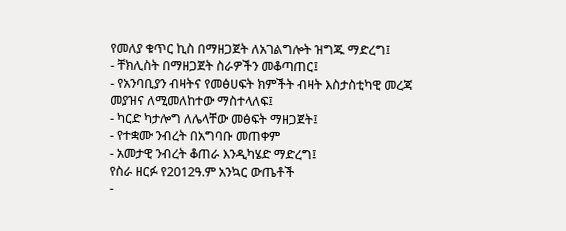የመለያ ቁጥር ኪስ በማዘጋጀት ለአገልግሎት ዝግጁ ማድረግ፤
- ቸክሊስት በማዘጋጀት ስራዎችን መቆጣጠር፤
- የአንባቢያን ብዛትና የመፅሀፍት ክምችት ብዛት እስታስቲካዊ መረጃ መያዝና ለሚመለከተው ማስተላለፍ፤
- ካርድ ካታሎግ ለሌላቸው መፅፍት ማዘጋጀት፤
- የተቋሙ ንብረት በአግባቡ መጠቀም
- አመታዊ ንብረት ቆጠራ እንዲካሄድ ማድረግ፤
የስራ ዘርፉ የ2012ዓ.ም አንኳር ውጤቶች
-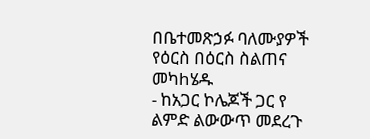በቤተመጽኃፉ ባለሙያዎች የዕርስ በዕርስ ስልጠና መካhሄዱ
- ከአጋር ኮሌጆች ጋር የ ልምድ ልውውጥ መደረጉ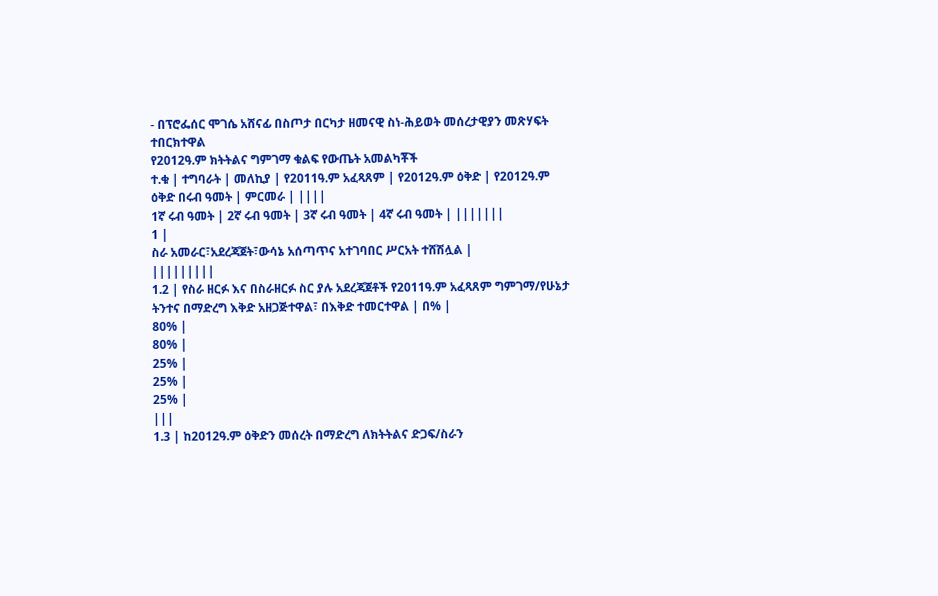- በፕሮፌሰር ሞገሴ አሸናፊ በስጦታ በርካታ ዘመናዊ ስነ-ሕይወት መሰረታዊያን መጽሃፍት ተበርክተዋል
የ2012ዓ.ም ክትትልና ግምገማ ቁልፍ የውጤት አመልካቾች
ተ.ቁ | ተግባራት | መለኪያ | የ2011ዓ.ም አፈጻጸም | የ2012ዓ.ም ዕቅድ | የ2012ዓ.ም ዕቅድ በሩብ ዓመት | ምርመራ | ||||
1ኛ ሩብ ዓመት | 2ኛ ሩብ ዓመት | 3ኛ ሩብ ዓመት | 4ኛ ሩብ ዓመት | |||||||
1 |
ስራ አመራር፣አደረጃጀት፣ውሳኔ አሰጣጥና አተገባበር ሥርአት ተሸሽሏል |
|||||||||
1.2 | የስራ ዘርፉ እና በስራዘርፉ ስር ያሉ አደረጃጀቶች የ2011ዓ.ም አፈጻጸም ግምገማ/የሁኔታ ትንተና በማድረግ እቅድ አዘጋጅተዋል፣ በእቅድ ተመርተዋል | በ% |
80% |
80% |
25% |
25% |
25% |
|||
1.3 | ከ2012ዓ.ም ዕቅድን መሰረት በማድረግ ለክትትልና ድጋፍ/ስራን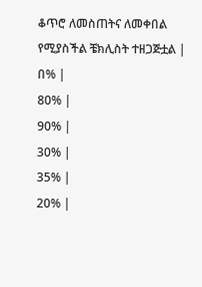ቆጥሮ ለመስጠትና ለመቀበል የሚያስችል ቼክሊስት ተዘጋጅቷል | በ% |
80% |
90% |
30% |
35% |
20% |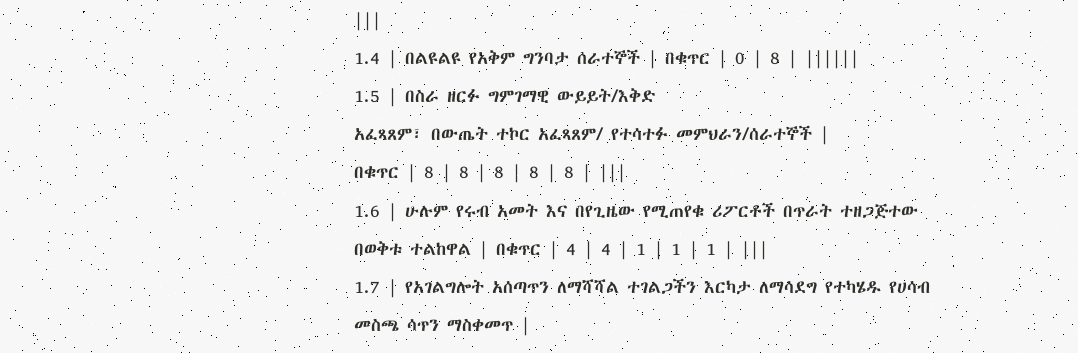|||
1.4 | በልዩልዩ የአቅም ግንባታ ሰራተኞች | በቁጥር | 0 | 8 | ||||||
1.5 | በስራ ዘርፉ ግምገማዊ ውይይት/እቅድ
አፈጻጸም፣ በውጤት ተኮር አፈጻጸም/ የተሳተፉ መምህራን/ሰራተኞች |
በቁጥር | 8 | 8 | 8 | 8 | 8 | |||
1.6 | ሁሉም የሩብ አመት እና በየጊዜው የሚጠየቁ ሪፖርቶች በጥራት ተዘጋጅተው በወቅቱ ተልከዋል | በቁጥር | 4 | 4 | 1 | 1 | 1 | |||
1.7 | የአገልግሎት አሰጣጥን ለማሻሻል ተገልጋችን እርካታ ለማሳደግ የተካሄዱ የሀሳብ መስጫ ሳጥን ማስቀመጥ |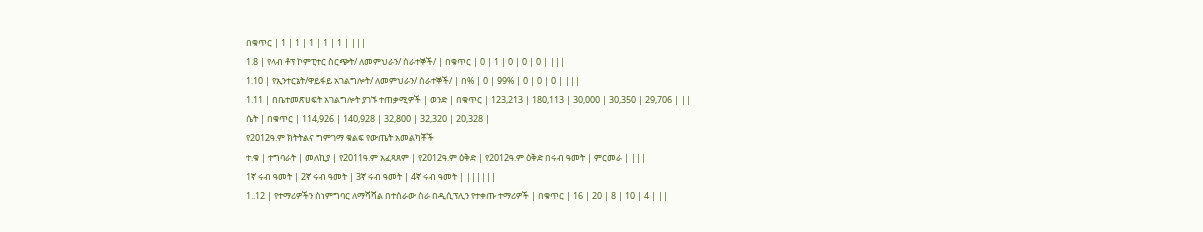በቁጥር | 1 | 1 | 1 | 1 | 1 | |||
1.8 | የላብ ቶፕ ኮምፒተር ስርጭት/ ለመምህራን/ ሰራተኞች/ | በቁጥር | 0 | 1 | 0 | 0 | 0 | |||
1.10 | የኢንተርኔት/ዋይፋይ አገልግሎት/ ለመምህራን/ ሰራተኞች/ | በ% | 0 | 99% | 0 | 0 | 0 | |||
1.11 | በቤተመጽሀፍት አገልግሎት ያገኙ ተጠቃሚዎች | ወንድ | በቁጥር | 123,213 | 180,113 | 30,000 | 30,350 | 29,706 | ||
ሴት | በቁጥር | 114,926 | 140,928 | 32,800 | 32,320 | 20,328 |
የ2012ዓ.ም ክትትልና ግምገማ ቁልፍ የውጤት አመልካቾች
ተ.ቁ | ተግባራት | መለኪያ | የ2011ዓ.ም አፈጻጸም | የ2012ዓ.ም ዕቅድ | የ2012ዓ.ም ዕቅድ በሩብ ዓመት | ምርመራ | |||
1ኛ ሩብ ዓመት | 2ኛ ሩብ ዓመት | 3ኛ ሩብ ዓመት | 4ኛ ሩብ ዓመት | ||||||
1..12 | የተማሪዎችን ስነምግባር ለማሻሻል በተሰራው ስራ በዲሲፕሊን የተቀጡ ተማሪዎች | በቁጥር | 16 | 20 | 8 | 10 | 4 | ||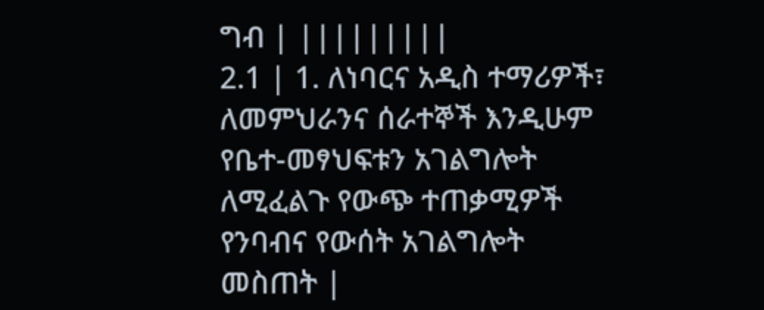ግብ | |||||||||
2.1 | 1. ለነባርና አዲስ ተማሪዎች፣ ለመምህራንና ሰራተኞች እንዲሁም የቤተ-መፃህፍቱን አገልግሎት ለሚፈልጉ የውጭ ተጠቃሚዎች የንባብና የውሰት አገልግሎት መስጠት |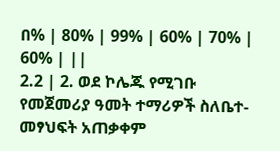በ% | 80% | 99% | 60% | 70% | 60% | ||
2.2 | 2. ወደ ኮሌጁ የሚገቡ የመጀመሪያ ዓመት ተማሪዎች ስለቤተ-መፃህፍት አጠቃቀም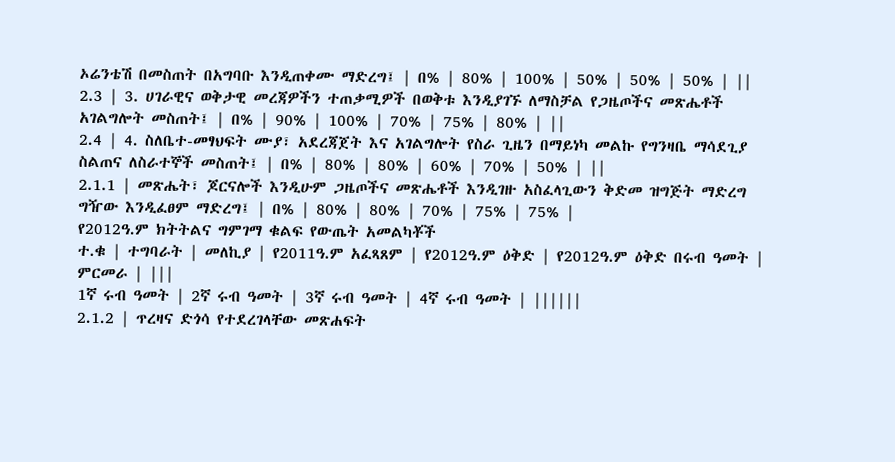ኦሬንቴሽ በመስጠት በአግባቡ እንዲጠቀሙ ማድረግ፤ | በ% | 80% | 100% | 50% | 50% | 50% | ||
2.3 | 3. ሀገራዊና ወቅታዊ መረጃዎችን ተጠቃሚዎች በወቅቱ እንዲያገኙ ለማስቻል የጋዜጦችና መጽሔቶች አገልግሎት መስጠት፤ | በ% | 90% | 100% | 70% | 75% | 80% | ||
2.4 | 4. ስለቤተ-መፃህፍት ሙያ፣ አደረጃጀት እና አገልግሎት የስራ ጊዜን በማይነካ መልኩ የግንዛቤ ማሳደጊያ ስልጠና ለስራተኞች መስጠት፤ | በ% | 80% | 80% | 60% | 70% | 50% | ||
2.1.1 | መጽሔት፣ ጆርናሎች እንዲሁም ጋዜጦችና መጽሔቶች እንዲገዙ አስፈላጊውን ቅድመ ዝግጅት ማድረግ ግዥው እንዲፈፀም ማድረግ፤ | በ% | 80% | 80% | 70% | 75% | 75% |
የ2012ዓ.ም ክትትልና ግምገማ ቁልፍ የውጤት አመልካቾች
ተ.ቁ | ተግባራት | መለኪያ | የ2011ዓ.ም አፈጻጸም | የ2012ዓ.ም ዕቅድ | የ2012ዓ.ም ዕቅድ በሩብ ዓመት | ምርመራ | |||
1ኛ ሩብ ዓመት | 2ኛ ሩብ ዓመት | 3ኛ ሩብ ዓመት | 4ኛ ሩብ ዓመት | ||||||
2.1.2 | ጥረዛና ድጎሳ የተደረገላቸው መጽሐፍት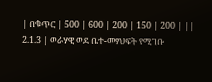| በቁጥር | 500 | 600 | 200 | 150 | 200 | ||
2.1.3 | ወራሃዊ ወደ ቤተ-መፃህፍት የሚገቡ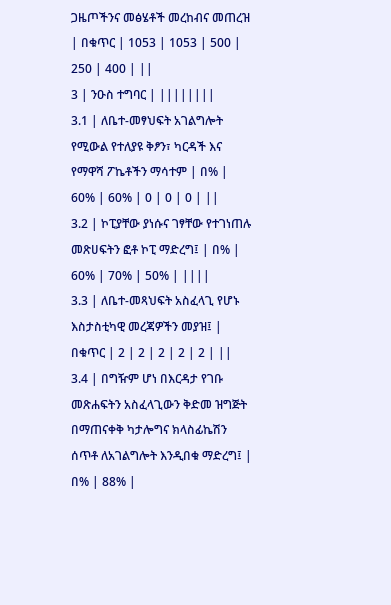ጋዜጦችንና መፅሄቶች መረከብና መጠረዝ | በቁጥር | 1053 | 1053 | 500 | 250 | 400 | ||
3 | ንዑስ ተግባር | ||||||||
3.1 | ለቤተ-መፃህፍት አገልግሎት የሚውል የተለያዩ ቅፆን፣ ካርዳች እና የማዋሻ ፖኬቶችን ማሳተም | በ% | 60% | 60% | 0 | 0 | 0 | ||
3.2 | ኮፒያቸው ያነሱና ገፃቸው የተገነጠሉ መጽሀፍትን ፎቶ ኮፒ ማድረግ፤ | በ% | 60% | 70% | 50% | ||||
3.3 | ለቤተ-መጻህፍት አስፈላጊ የሆኑ እስታስቲካዊ መረጃዎችን መያዝ፤ | በቁጥር | 2 | 2 | 2 | 2 | 2 | ||
3.4 | በግዥም ሆነ በእርዳታ የገቡ መጽሐፍትን አስፈላጊውን ቅድመ ዝግጅት በማጠናቀቅ ካታሎግና ክላስፊኬሽን ሰጥቶ ለአገልግሎት እንዲበቁ ማድረግ፤ | በ% | 88% |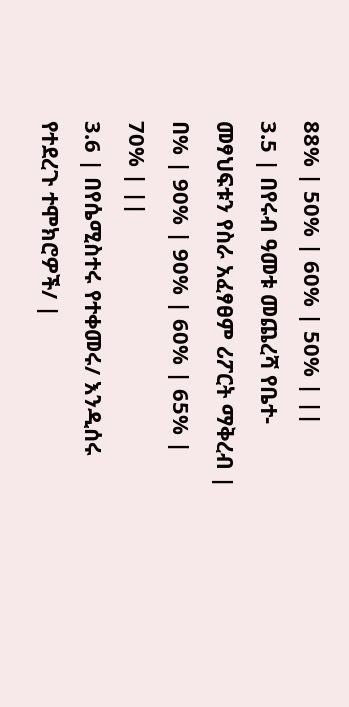88% | 50% | 60% | 50% | ||
3.5 | በየሩብ ዓመቱ መጨረሻ የቤተ-መፃህፍቱን የስራ አፈፃፀም ሪፖርት ማቅረብ | በ% | 90% | 90% | 60% | 65% | 70% | ||
3.6 | በየሴሚስተሩ የተቀመሩ/ እንዲሰሩ የተደረጉ ተሞክሮዎች/ |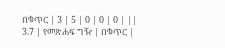በቁጥር | 3 | 5 | 0 | 0 | 0 | ||
3.7 | የመጽሐፍ ግዥ | በቁጥር |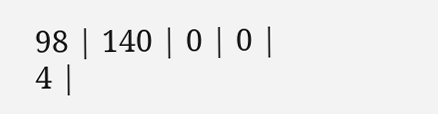98 | 140 | 0 | 0 | 4 |